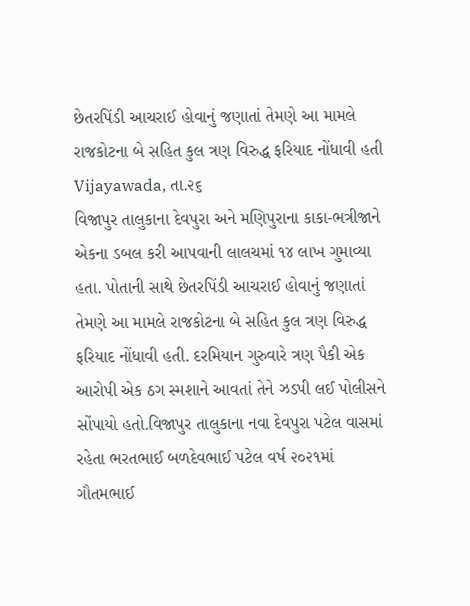છેતરપિંડી આચરાઈ હોવાનું જણાતાં તેમણે આ મામલે રાજકોટના બે સહિત કુલ ત્રણ વિરુદ્ધ ફરિયાદ નોંધાવી હતી
Vijayawada, તા.૨૬
વિજાપુર તાલુકાના દેવપુરા અને મણિપુરાના કાકા-ભત્રીજાને એકના ડબલ કરી આપવાની લાલચમાં ૧૪ લાખ ગુમાવ્યા હતા. પોતાની સાથે છેતરપિંડી આચરાઈ હોવાનું જણાતાં તેમણે આ મામલે રાજકોટના બે સહિત કુલ ત્રણ વિરુદ્ધ ફરિયાદ નોંધાવી હતી. દરમિયાન ગુરુવારે ત્રણ પૈકી એક આરોપી એક ઠગ સ્મશાને આવતાં તેને ઝડપી લઈ પોલીસને સોંપાયો હતો.વિજાપુર તાલુકાના નવા દેવપુરા પટેલ વાસમાં રહેતા ભરતભાઈ બળદેવભાઈ પટેલ વર્ષ ૨૦૨૧માં ગૌતમભાઈ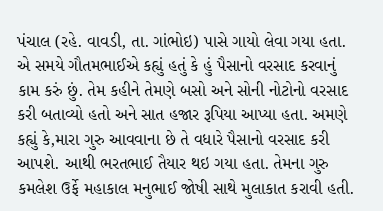પંચાલ (રહે. વાવડી, તા. ગાંભોઇ) પાસે ગાયો લેવા ગયા હતા. એ સમયે ગૌતમભાઈએ કહ્યું હતું કે હું પૈસાનો વરસાદ કરવાનું કામ કરું છું. તેમ કહીને તેમણે બસો અને સોની નોટોનો વરસાદ કરી બતાવ્યો હતો અને સાત હજાર રૂપિયા આપ્યા હતા. અમણે કહ્યું કે,મારા ગુરુ આવવાના છે તે વધારે પૈસાનો વરસાદ કરી આપશે. આથી ભરતભાઈ તૈયાર થઇ ગયા હતા. તેમના ગુરુ કમલેશ ઉર્ફે મહાકાલ મનુભાઈ જોષી સાથે મુલાકાત કરાવી હતી.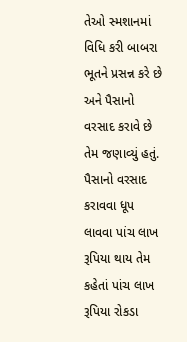તેઓ સ્મશાનમાં વિધિ કરી બાબરા ભૂતને પ્રસન્ન કરે છે અને પૈસાનો વરસાદ કરાવે છે તેમ જણાવ્યું હતું. પૈસાનો વરસાદ કરાવવા ધૂપ લાવવા પાંચ લાખ રૂપિયા થાય તેમ કહેતાં પાંચ લાખ રૂપિયા રોકડા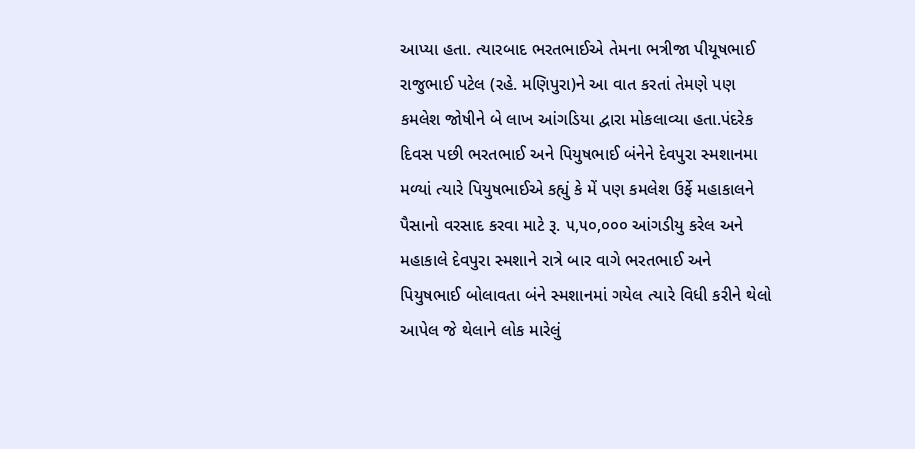આપ્યા હતા. ત્યારબાદ ભરતભાઈએ તેમના ભત્રીજા પીયૂષભાઈ રાજુભાઈ પટેલ (રહે. મણિપુરા)ને આ વાત કરતાં તેમણે પણ કમલેશ જોષીને બે લાખ આંગડિયા દ્વારા મોકલાવ્યા હતા.પંદરેક દિવસ પછી ભરતભાઈ અને પિયુષભાઈ બંનેને દેવપુરા સ્મશાનમા મળ્યાં ત્યારે પિયુષભાઈએ કહ્યું કે મેં પણ કમલેશ ઉર્ફે મહાકાલને પૈસાનો વરસાદ કરવા માટે રૂ. ૫,૫૦,૦૦૦ આંગડીયુ કરેલ અને મહાકાલે દેવપુરા સ્મશાને રાત્રે બાર વાગે ભરતભાઈ અને પિયુષભાઈ બોલાવતા બંને સ્મશાનમાં ગયેલ ત્યારે વિધી કરીને થેલો આપેલ જે થેલાને લોક મારેલું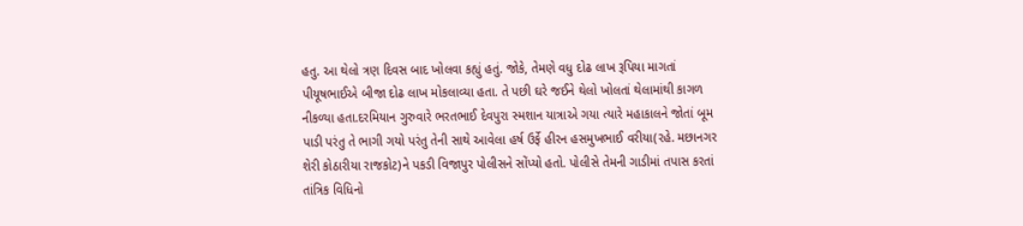હતુ. આ થેલો ત્રણ દિવસ બાદ ખોલવા કહ્યું હતું. જોકે, તેમણે વધુ દોઢ લાખ રૂપિયા માગતાં પીયૂષભાઈએ બીજા દોઢ લાખ મોકલાવ્યા હતા. તે પછી ઘરે જઈને થેલો ખોલતાં થેલામાંથી કાગળ નીકળ્યા હતા.દરમિયાન ગુરુવારે ભરતભાઈ દેવપુરા સ્મશાન યાત્રાએ ગયા ત્યારે મહાકાલને જોતાં બૂમ પાડી પરંતુ તે ભાગી ગયો પરંતુ તેની સાથે આવેલા હર્ષ ઉર્ફે હીરન હસમુખભાઈ વરીયા(રહે. મછાનગર શેરી કોઠારીયા રાજકોટ)ને પકડી વિજાપુર પોલીસને સોંપ્યો હતો. પોલીસે તેમની ગાડીમાં તપાસ કરતાં તાંત્રિક વિધિનો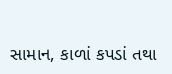સામાન, કાળાં કપડાં તથા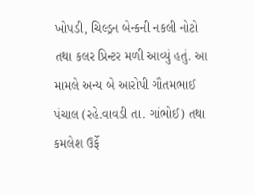ખોપડી, ચિલ્ડ્રન બેન્કની નકલી નોટો તથા કલર પ્રિન્ટર મળી આવ્યું હતું. આ મામલે અન્ય બે આરોપી ગૌતમભાઈ પંચાલ (રહે.વાવડી તા. ગાંભોઈ) તથા કમલેશ ઉર્ફે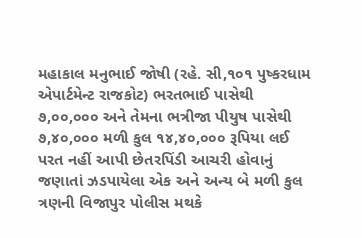મહાકાલ મનુભાઈ જોષી (રહે. સી,૧૦૧ પુષ્કરધામ એપાર્ટમેન્ટ રાજકોટ) ભરતભાઈ પાસેથી ૭,૦૦,૦૦૦ અને તેમના ભત્રીજા પીયુષ પાસેથી ૭,૪૦,૦૦૦ મળી કુલ ૧૪,૪૦,૦૦૦ રૂપિયા લઈ પરત નહીં આપી છેતરપિંડી આચરી હોવાનું જણાતાં ઝડપાયેલા એક અને અન્ય બે મળી કુલ ત્રણની વિજાપુર પોલીસ મથકે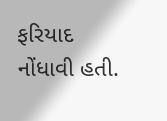ફરિયાદ નોંધાવી હતી.